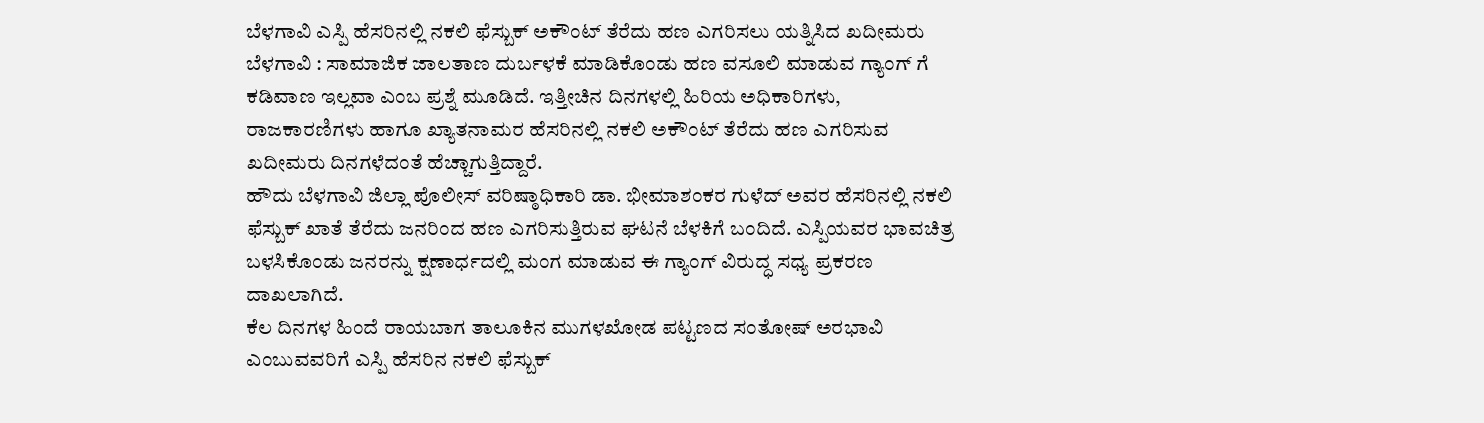ಬೆಳಗಾವಿ ಎಸ್ಪಿ ಹೆಸರಿನಲ್ಲಿ ನಕಲಿ ಫೆಸ್ಬುಕ್ ಅಕೌಂಟ್ ತೆರೆದು ಹಣ ಎಗರಿಸಲು ಯತ್ನಿಸಿದ ಖದೀಮರು
ಬೆಳಗಾವಿ : ಸಾಮಾಜಿಕ ಜಾಲತಾಣ ದುರ್ಬಳಕೆ ಮಾಡಿಕೊಂಡು ಹಣ ವಸೂಲಿ ಮಾಡುವ ಗ್ಯಾಂಗ್ ಗೆ ಕಡಿವಾಣ ಇಲ್ಲವಾ ಎಂಬ ಪ್ರಶ್ನೆ ಮೂಡಿದೆ. ಇತ್ತೀಚಿನ ದಿನಗಳಲ್ಲಿ ಹಿರಿಯ ಅಧಿಕಾರಿಗಳು, ರಾಜಕಾರಣಿಗಳು ಹಾಗೂ ಖ್ಯಾತನಾಮರ ಹೆಸರಿನಲ್ಲಿ ನಕಲಿ ಅಕೌಂಟ್ ತೆರೆದು ಹಣ ಎಗರಿಸುವ ಖದೀಮರು ದಿನಗಳೆದಂತೆ ಹೆಚ್ಚಾಗುತ್ತಿದ್ದಾರೆ.
ಹೌದು ಬೆಳಗಾವಿ ಜಿಲ್ಲಾ ಪೊಲೀಸ್ ವರಿಷ್ಠಾಧಿಕಾರಿ ಡಾ. ಭೀಮಾಶಂಕರ ಗುಳೆದ್ ಅವರ ಹೆಸರಿನಲ್ಲಿ ನಕಲಿ ಫೆಸ್ಬುಕ್ ಖಾತೆ ತೆರೆದು ಜನರಿಂದ ಹಣ ಎಗರಿಸುತ್ತಿರುವ ಘಟನೆ ಬೆಳಕಿಗೆ ಬಂದಿದೆ. ಎಸ್ಪಿಯವರ ಭಾವಚಿತ್ರ ಬಳಸಿಕೊಂಡು ಜನರನ್ನು ಕ್ಷಣಾರ್ಧದಲ್ಲಿ ಮಂಗ ಮಾಡುವ ಈ ಗ್ಯಾಂಗ್ ವಿರುದ್ಧ ಸಧ್ಯ ಪ್ರಕರಣ ದಾಖಲಾಗಿದೆ.
ಕೆಲ ದಿನಗಳ ಹಿಂದೆ ರಾಯಬಾಗ ತಾಲೂಕಿನ ಮುಗಳಖೋಡ ಪಟ್ಟಣದ ಸಂತೋಷ್ ಅರಭಾವಿ ಎಂಬುವವರಿಗೆ ಎಸ್ಪಿ ಹೆಸರಿನ ನಕಲಿ ಫೆಸ್ಬುಕ್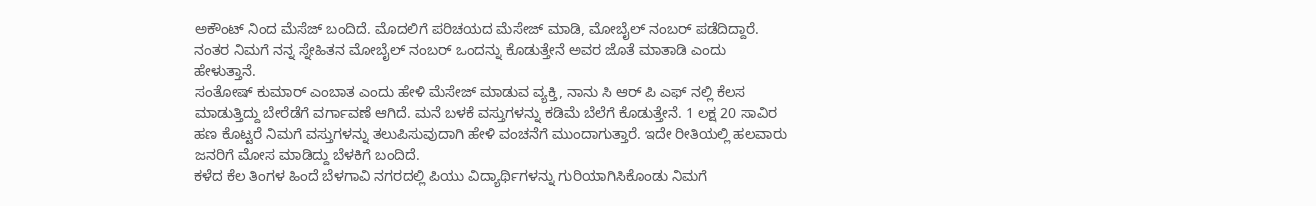ಅಕೌಂಟ್ ನಿಂದ ಮೆಸೆಜ್ ಬಂದಿದೆ. ಮೊದಲಿಗೆ ಪರಿಚಯದ ಮೆಸೇಜ್ ಮಾಡಿ, ಮೋಬೈಲ್ ನಂಬರ್ ಪಡೆದಿದ್ದಾರೆ. ನಂತರ ನಿಮಗೆ ನನ್ನ ಸ್ನೇಹಿತನ ಮೋಬೈಲ್ ನಂಬರ್ ಒಂದನ್ನು ಕೊಡುತ್ತೇನೆ ಅವರ ಜೊತೆ ಮಾತಾಡಿ ಎಂದು ಹೇಳುತ್ತಾನೆ.
ಸಂತೋಷ್ ಕುಮಾರ್ ಎಂಬಾತ ಎಂದು ಹೇಳಿ ಮೆಸೇಜ್ ಮಾಡುವ ವ್ಯಕ್ತಿ, ನಾನು ಸಿ ಆರ್ ಪಿ ಎಫ್ ನಲ್ಲಿ ಕೆಲಸ ಮಾಡುತ್ತಿದ್ದು ಬೇರೆಡೆಗೆ ವರ್ಗಾವಣೆ ಆಗಿದೆ. ಮನೆ ಬಳಕೆ ವಸ್ತುಗಳನ್ನು ಕಡಿಮೆ ಬೆಲೆಗೆ ಕೊಡುತ್ತೇನೆ. 1 ಲಕ್ಷ 20 ಸಾವಿರ ಹಣ ಕೊಟ್ಟರೆ ನಿಮಗೆ ವಸ್ತುಗಳನ್ನು ತಲುಪಿಸುವುದಾಗಿ ಹೇಳಿ ವಂಚನೆಗೆ ಮುಂದಾಗುತ್ತಾರೆ. ಇದೇ ರೀತಿಯಲ್ಲಿ ಹಲವಾರು ಜನರಿಗೆ ಮೋಸ ಮಾಡಿದ್ದು ಬೆಳಕಿಗೆ ಬಂದಿದೆ.
ಕಳೆದ ಕೆಲ ತಿಂಗಳ ಹಿಂದೆ ಬೆಳಗಾವಿ ನಗರದಲ್ಲಿ ಪಿಯು ವಿದ್ಯಾರ್ಥಿಗಳನ್ನು ಗುರಿಯಾಗಿಸಿಕೊಂಡು ನಿಮಗೆ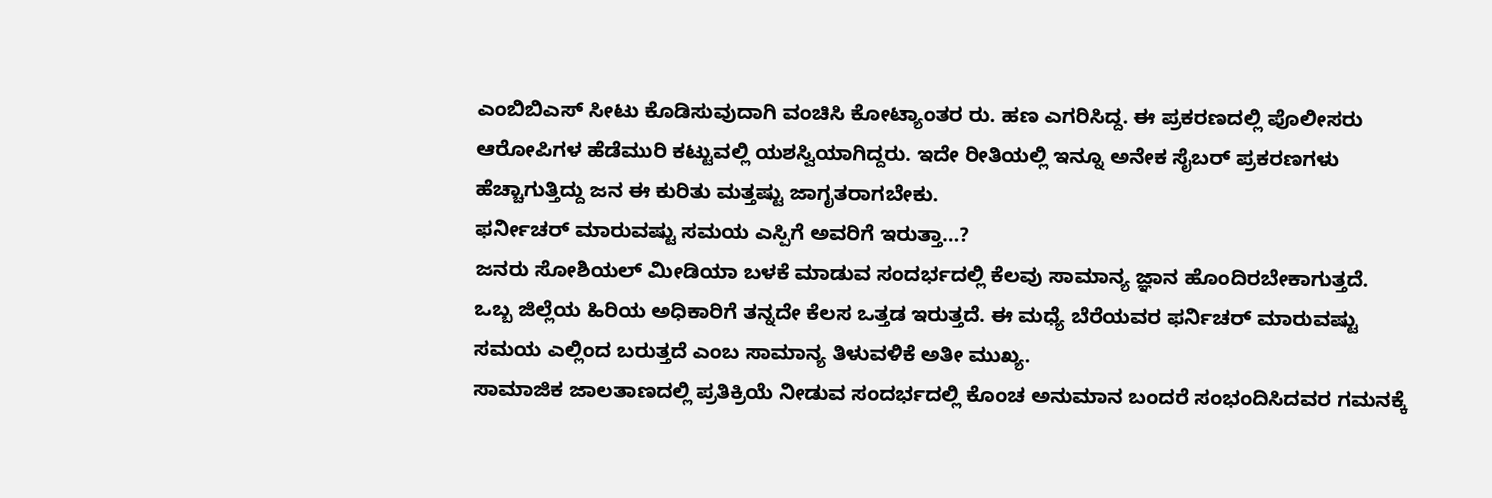ಎಂಬಿಬಿಎಸ್ ಸೀಟು ಕೊಡಿಸುವುದಾಗಿ ವಂಚಿಸಿ ಕೋಟ್ಯಾಂತರ ರು. ಹಣ ಎಗರಿಸಿದ್ದ. ಈ ಪ್ರಕರಣದಲ್ಲಿ ಪೊಲೀಸರು ಆರೋಪಿಗಳ ಹೆಡೆಮುರಿ ಕಟ್ಟುವಲ್ಲಿ ಯಶಸ್ವಿಯಾಗಿದ್ದರು. ಇದೇ ರೀತಿಯಲ್ಲಿ ಇನ್ನೂ ಅನೇಕ ಸೈಬರ್ ಪ್ರಕರಣಗಳು ಹೆಚ್ಚಾಗುತ್ತಿದ್ದು ಜನ ಈ ಕುರಿತು ಮತ್ತಷ್ಟು ಜಾಗೃತರಾಗಬೇಕು.
ಫರ್ನೀಚರ್ ಮಾರುವಷ್ಟು ಸಮಯ ಎಸ್ಪಿಗೆ ಅವರಿಗೆ ಇರುತ್ತಾ…?
ಜನರು ಸೋಶಿಯಲ್ ಮೀಡಿಯಾ ಬಳಕೆ ಮಾಡುವ ಸಂದರ್ಭದಲ್ಲಿ ಕೆಲವು ಸಾಮಾನ್ಯ ಜ್ಞಾನ ಹೊಂದಿರಬೇಕಾಗುತ್ತದೆ. ಒಬ್ಬ ಜಿಲ್ಲೆಯ ಹಿರಿಯ ಅಧಿಕಾರಿಗೆ ತನ್ನದೇ ಕೆಲಸ ಒತ್ತಡ ಇರುತ್ತದೆ. ಈ ಮಧ್ಯೆ ಬೆರೆಯವರ ಫರ್ನಿಚರ್ ಮಾರುವಷ್ಟು ಸಮಯ ಎಲ್ಲಿಂದ ಬರುತ್ತದೆ ಎಂಬ ಸಾಮಾನ್ಯ ತಿಳುವಳಿಕೆ ಅತೀ ಮುಖ್ಯ.
ಸಾಮಾಜಿಕ ಜಾಲತಾಣದಲ್ಲಿ ಪ್ರತಿಕ್ರಿಯೆ ನೀಡುವ ಸಂದರ್ಭದಲ್ಲಿ ಕೊಂಚ ಅನುಮಾನ ಬಂದರೆ ಸಂಭಂದಿಸಿದವರ ಗಮನಕ್ಕೆ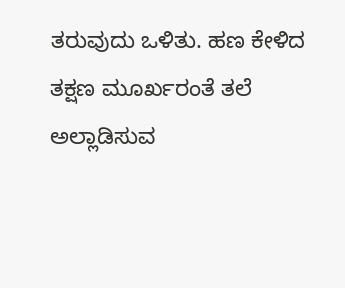ತರುವುದು ಒಳಿತು. ಹಣ ಕೇಳಿದ ತಕ್ಷಣ ಮೂರ್ಖರಂತೆ ತಲೆ ಅಲ್ಲಾಡಿಸುವ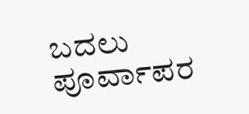ಬದಲು ಪೂರ್ವಾಪರ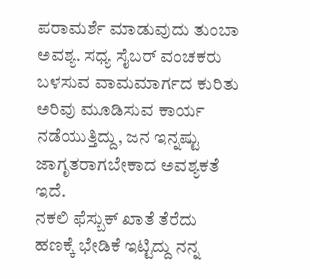ಪರಾಮರ್ಶೆ ಮಾಡುವುದು ತುಂಬಾ ಅವಶ್ಯ. ಸಧ್ಯ ಸೈಬರ್ ವಂಚಕರು ಬಳಸುವ ವಾಮಮಾರ್ಗದ ಕುರಿತು ಅರಿವು ಮೂಡಿಸುವ ಕಾರ್ಯ ನಡೆಯುತ್ತಿದ್ದು, ಜನ ಇನ್ನಷ್ಟು ಜಾಗೃತರಾಗಬೇಕಾದ ಅವಶ್ಯಕತೆ ಇದೆ.
ನಕಲಿ ಫೆಸ್ಬುಕ್ ಖಾತೆ ತೆರೆದು ಹಣಕ್ಕೆ ಭೇಡಿಕೆ ಇಟ್ಟಿದ್ದು ನನ್ನ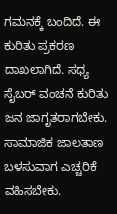ಗಮನಕ್ಕೆ ಬಂದಿದೆ. ಈ ಕುರಿತು ಪ್ರಕರಣ ದಾಖಲಾಗಿದೆ. ಸಧ್ಯ ಸೈಬರ್ ವಂಚನೆ ಕುರಿತು ಜನ ಜಾಗೃತರಾಗಬೇಕು. ಸಾಮಾಜಿಕ ಜಾಲತಾಣ ಬಳಸುವಾಗ ಎಚ್ಚರಿಕೆ ವಹಿಸಬೇಕು.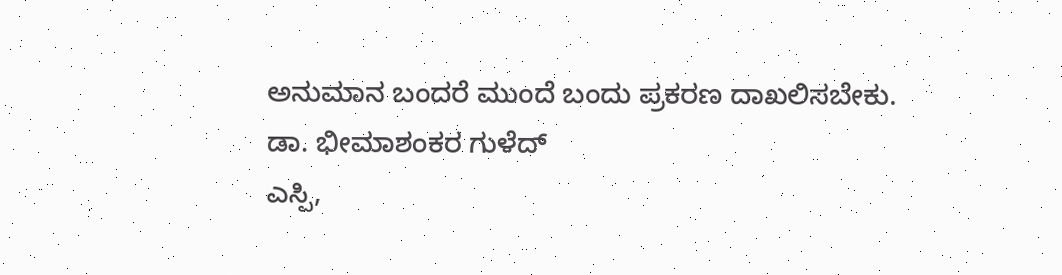ಅನುಮಾನ ಬಂದರೆ ಮುಂದೆ ಬಂದು ಪ್ರಕರಣ ದಾಖಲಿಸಬೇಕು.
ಡಾ. ಭೀಮಾಶಂಕರ ಗುಳೆದ್
ಎಸ್ಪಿ,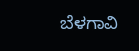ಬೆಳಗಾವಿ